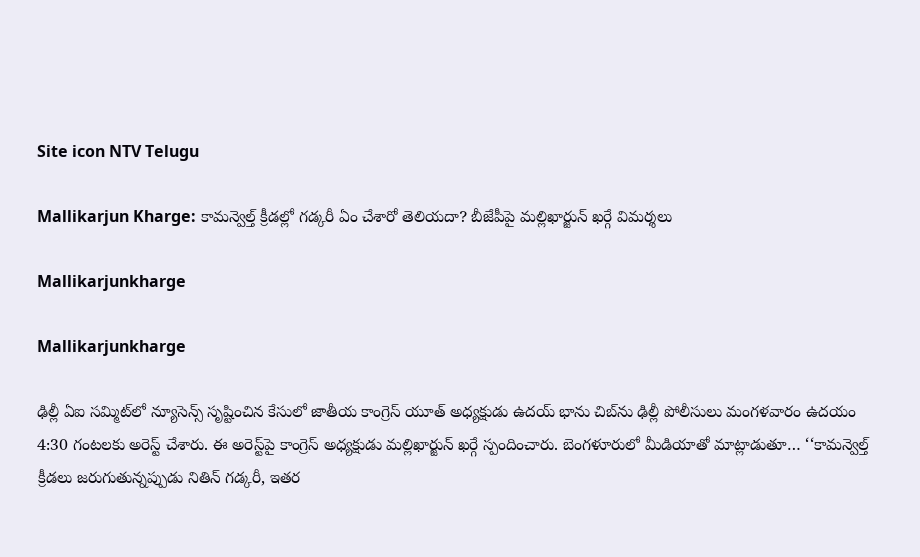Site icon NTV Telugu

Mallikarjun Kharge: కామన్వెల్త్ క్రీడల్లో గడ్కరీ ఏం చేశారో తెలియదా? బీజేపీపై మల్లిఖార్జున్ ఖర్గే విమర్శలు

Mallikarjunkharge

Mallikarjunkharge

ఢిల్లీ ఏఐ సమ్మిట్‌లో న్యూసెన్స్ సృష్టించిన కేసులో జాతీయ కాంగ్రెస్ యూత్ అధ్యక్షుడు ఉదయ్ భాను‌ చిబ్‌ను ఢిల్లీ పోలీసులు మంగళవారం ఉదయం 4:30 గంటలకు అరెస్ట్ చేశారు. ఈ అరెస్ట్‌పై కాంగ్రెస్ అధ్యక్షుడు మల్లిఖార్జున్ ఖర్గే స్పందించారు. బెంగళూరులో మీడియాతో మాట్లాడుతూ… ‘‘కామన్వెల్త్ క్రీడలు జరుగుతున్నప్పుడు నితిన్ గడ్కరీ, ఇతర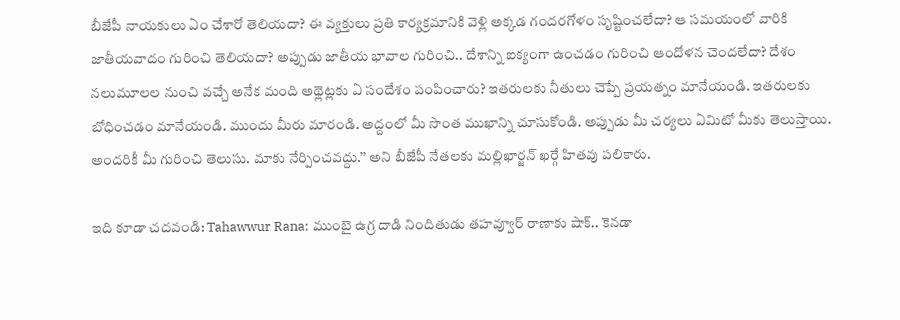బీజేపీ నాయకులు ఏం చేశారో తెలియదా? ఈ వ్యక్తులు ప్రతి కార్యక్రమానికి వెళ్లి అక్కడ గందరగోళం సృష్టించలేదా? ఆ సమయంలో వారికి జాతీయవాదం గురించి తెలియదా? అప్పుడు జాతీయ భావాల గురించి.. దేశాన్ని ఐక్యంగా ఉంచడం గురించి ఆందోళన చెందలేదా? దేశం నలుమూలల నుంచి వచ్చే అనేక మంది అథ్లెట్లకు ఏ సందేశం పంపించారు? ఇతరులకు నీతులు చెప్పే ప్రయత్నం మానేయండి. ఇతరులకు బోధించడం మానేయండి. ముందు మీరు మారండి. అద్దంలో మీ సొంత ముఖాన్ని చూసుకోండి. అప్పుడు మీ చర్యలు ఏమిటో మీకు తెలుస్తాయి. అందరికీ మీ గురించి తెలుసు. మాకు నేర్పించవద్దు.’’ అని బీజేపీ నేతలకు మల్లిఖార్జన్ ఖర్గే హితవు పలికారు.

ఇది కూడా చదవండి: Tahawwur Rana: ముంబై ఉగ్ర దాడి నిందితుడు తహవ్వూర్ రాణాకు షాక్.. కెనడా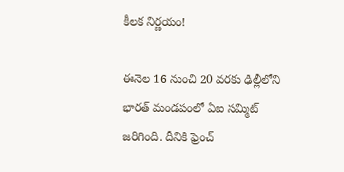కీలక నిర్ణయం!

ఈనెల 16 నుంచి 20 వరకు ఢిల్లీలోని భారత్ మండపంలో ఏఐ సమ్మిట్ జరిగింది. దీనికి ఫ్రెంచ్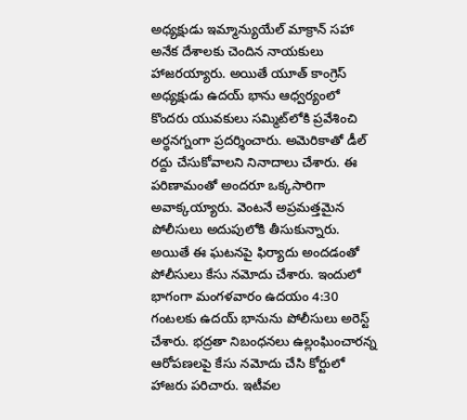అధ్యక్షుడు ఇమ్మాన్యుయేల్ మాక్రాన్ సహా అనేక దేశాలకు చెందిన నాయకులు హాజరయ్యారు. అయితే యూత్ కాంగ్రెస్ అధ్యక్షుడు ఉదయ్ భాను ఆధ్వర్యంలో కొందరు యువకులు సమ్మిట్‌లోకి ప్రవేశించి అర్ధనగ్నంగా ప్రదర్శించారు. అమెరికాతో డీల్ రద్దు చేసుకోవాలని నినాదాలు చేశారు. ఈ పరిణామంతో అందరూ ఒక్కసారిగా అవాక్కయ్యారు. వెంటనే అప్రమత్తమైన పోలీసులు అదుపులోకి తీసుకున్నారు. అయితే ఈ ఘటనపై ఫిర్యాదు అందడంతో పోలీసులు కేసు నమోదు చేశారు. ఇందులో భాగంగా మంగళవారం ఉదయం 4:30 గంటలకు ఉదయ్‌ భానును పోలీసులు అరెస్ట్ చేశారు. భద్రతా నిబంధనలు ఉల్లంఘించారన్న ఆరోపణలపై కేసు నమోదు చేసి కోర్టులో హాజరు పరిచారు. ఇటీవల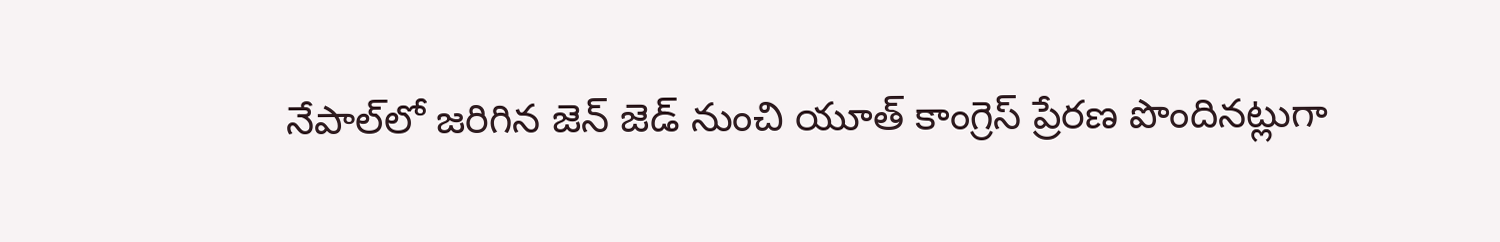నేపాల్‌లో జరిగిన జెన్ జెడ్ నుంచి యూత్ కాంగ్రెస్ ప్రేరణ పొందినట్లుగా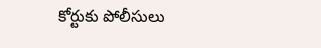కోర్టుకు పోలీసులు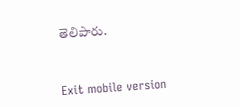తెలిపారు.



Exit mobile version